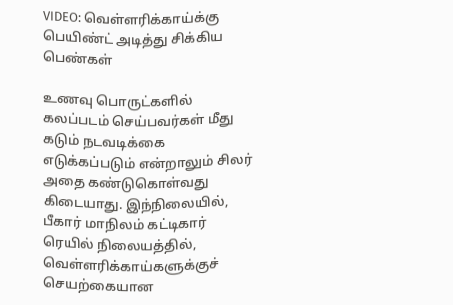VIDEO: வெள்ளரிக்காய்க்கு பெயிண்ட் அடித்து சிக்கிய பெண்கள்

உணவு பொருட்களில் கலப்படம் செய்பவர்கள் மீது கடும் நடவடிக்கை எடுக்கப்படும் என்றாலும் சிலர் அதை கண்டுகொள்வது கிடையாது. இந்நிலையில், பீகார் மாநிலம் கட்டிகார் ரெயில் நிலையத்தில், வெள்ளரிக்காய்களுக்குச் செயற்கையான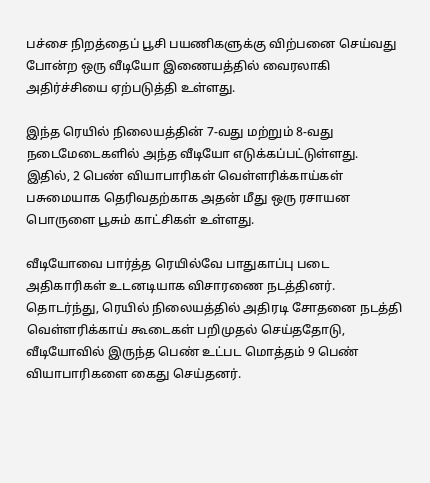பச்சை நிறத்தைப் பூசி பயணிகளுக்கு விற்பனை செய்வது போன்ற ஒரு வீடியோ இணையத்தில் வைரலாகி அதிர்ச்சியை ஏற்படுத்தி உள்ளது.

இந்த ரெயில் நிலையத்தின் 7-வது மற்றும் 8-வது நடைமேடைகளில் அந்த வீடியோ எடுக்கப்பட்டுள்ளது. இதில், 2 பெண் வியாபாரிகள் வெள்ளரிக்காய்கள் பசுமையாக தெரிவதற்காக அதன் மீது ஒரு ரசாயன பொருளை பூசும் காட்சிகள் உள்ளது.

வீடியோவை பார்த்த ரெயில்வே பாதுகாப்பு படை அதிகாரிகள் உடனடியாக விசாரணை நடத்தினர். தொடர்ந்து, ரெயில் நிலையத்தில் அதிரடி சோதனை நடத்தி வெள்ளரிக்காய் கூடைகள் பறிமுதல் செய்ததோடு, வீடியோவில் இருந்த பெண் உட்பட மொத்தம் 9 பெண் வியாபாரிகளை கைது செய்தனர்.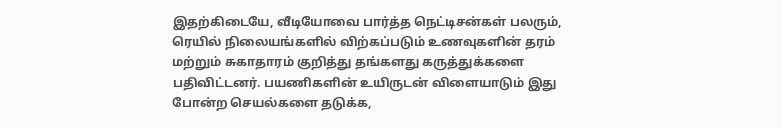இதற்கிடையே, வீடியோவை பார்த்த நெட்டிசன்கள் பலரும், ரெயில் நிலையங்களில் விற்கப்படும் உணவுகளின் தரம் மற்றும் சுகாதாரம் குறித்து தங்களது கருத்துக்களை பதிவிட்டனர். பயணிகளின் உயிருடன் விளையாடும் இது போன்ற செயல்களை தடுக்க,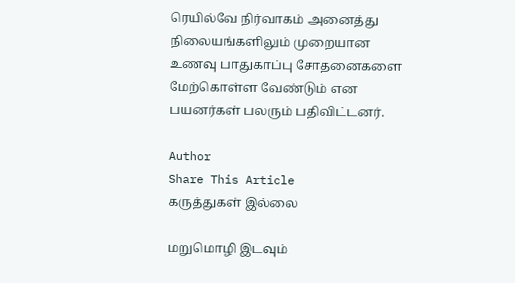ரெயில்வே நிர்வாகம் அனைத்து நிலையங்களிலும் முறையான உணவு பாதுகாப்பு சோதனைகளை மேற்கொள்ள வேண்டும் என பயனர்கள் பலரும் பதிவிட்டனர்.

Author
Share This Article
கருத்துகள் இல்லை

மறுமொழி இடவும்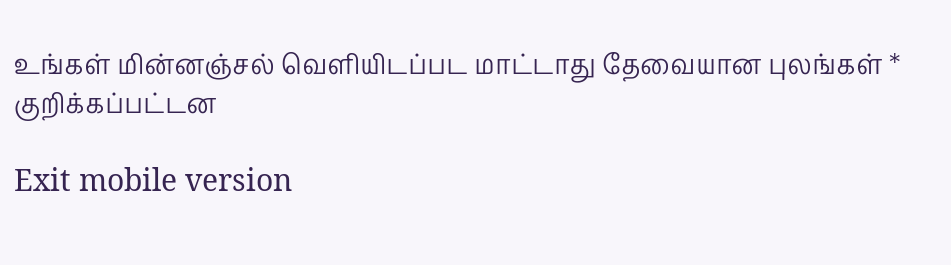உங்கள் மின்னஞ்சல் வெளியிடப்பட மாட்டாது தேவையான புலங்கள் * குறிக்கப்பட்டன

Exit mobile version